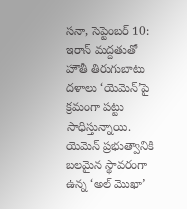సనా, సెప్టెంబర్ 10: ఇరాన్ మద్దతుతో హౌతీ తిరుగుబాటు దళాలు ‘యెమెన్’పై క్రమంగా పట్టు సాధిస్తున్నాయి. యెమెన్ ప్రభుత్వానికి బలమైన స్థావరంగా ఉన్న ‘అల్ మొఖా’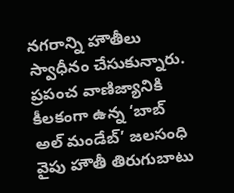నగరాన్ని హౌతీలు స్వాధీనం చేసుకున్నారు. ప్రపంచ వాణిజ్యానికి కీలకంగా ఉన్న ‘బాబ్ అల్ మండేబ్’ జలసంధి వైపు హౌతీ తిరుగుబాటు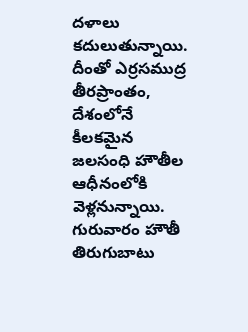దళాలు కదులుతున్నాయి.
దీంతో ఎర్రసముద్ర తీరప్రాంతం, దేశంలోనే కీలకమైన జలసంధి హౌతీల ఆధీనంలోకి వెళ్లనున్నాయి. గురువారం హౌతీ తిరుగుబాటు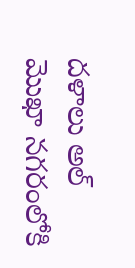దళాలు అల్ మొఖా నగరంలోకి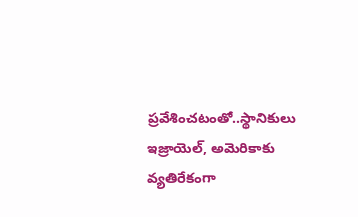ప్రవేశించటంతో..స్థానికులు ఇజ్రాయెల్, అమెరికాకు వ్యతిరేకంగా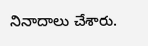నినాదాలు చేశారు.